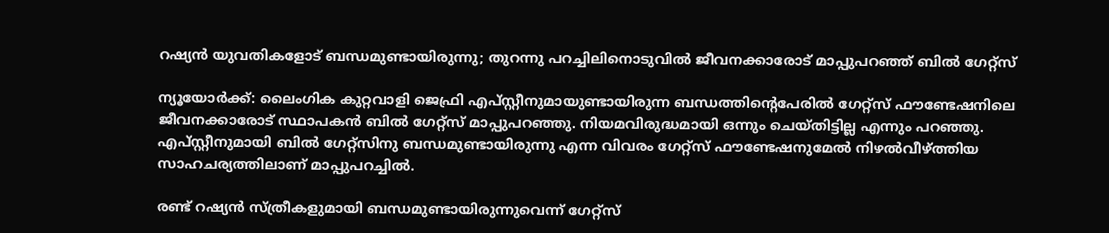റഷ്യൻ യുവതികളോട് ബന്ധമുണ്ടായിരുന്നു; തുറന്നു പറച്ചിലിനൊടുവിൽ ജീവനക്കാരോട് മാപ്പുപറഞ്ഞ് ബിൽ ഗേറ്റ്സ്

ന്യൂയോർക്ക്: ലൈംഗിക കുറ്റവാളി ജെഫ്രി എപ്‌സ്റ്റീനുമായുണ്ടായിരുന്ന ബന്ധത്തിന്‍റെപേരിൽ ഗേറ്റ്സ് ഫൗണ്ടേഷനിലെ ജീവനക്കാരോട് സ്ഥാപകൻ ബിൽ ഗേറ്റ്സ് മാപ്പുപറഞ്ഞു. നിയമവിരുദ്ധമായി ഒന്നും ചെയ്തിട്ടില്ല എന്നും പറഞ്ഞു. എപ്‌സ്റ്റീനുമായി ബിൽ ഗേറ്റ്സിനു ബന്ധമുണ്ടായിരുന്നു എന്ന വിവരം ഗേറ്റ്സ് ഫൗണ്ടേഷനുമേൽ നിഴൽവീഴ്ത്തിയ സാഹചര്യത്തിലാണ് മാപ്പുപറച്ചിൽ.

രണ്ട് റഷ്യൻ സ്ത്രീകളുമായി ബന്ധമുണ്ടായിരുന്നുവെന്ന് ഗേറ്റ്സ്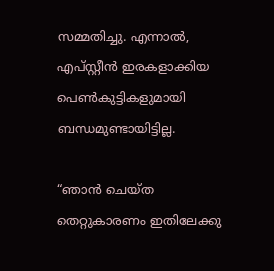സമ്മതിച്ചു. എന്നാൽ, എപ്‌സ്റ്റീൻ ഇരകളാക്കിയ പെൺകുട്ടികളുമായി ബന്ധമുണ്ടായിട്ടില്ല.

“ഞാൻ ചെയ്ത തെറ്റുകാരണം ഇതിലേക്കു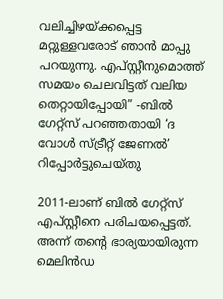വലിച്ചിഴയ്ക്കപ്പെട്ട മറ്റുള്ളവരോട് ഞാൻ മാപ്പു പറയുന്നു. എപ്‌സ്റ്റീനുമൊത്ത് സമയം ചെലവിട്ടത് വലിയ തെറ്റായിപ്പോയി” -ബിൽ ഗേറ്റ്സ് പറഞ്ഞതായി ‘ദ വോൾ സ്ട്രീറ്റ് ജേണൽ’ റിപ്പോർട്ടുചെയ്തു

2011-ലാണ് ബിൽ ഗേറ്റ്സ് എപ്‌സ്റ്റീനെ പരിചയപ്പെട്ടത്. അന്ന് തന്റെ ഭാര്യയായിരുന്ന മെലിൻഡ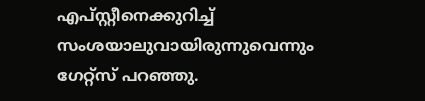എപ്‌സ്റ്റീനെക്കുറിച്ച് സംശയാലുവായിരുന്നുവെന്നും ഗേറ്റ്സ് പറഞ്ഞു.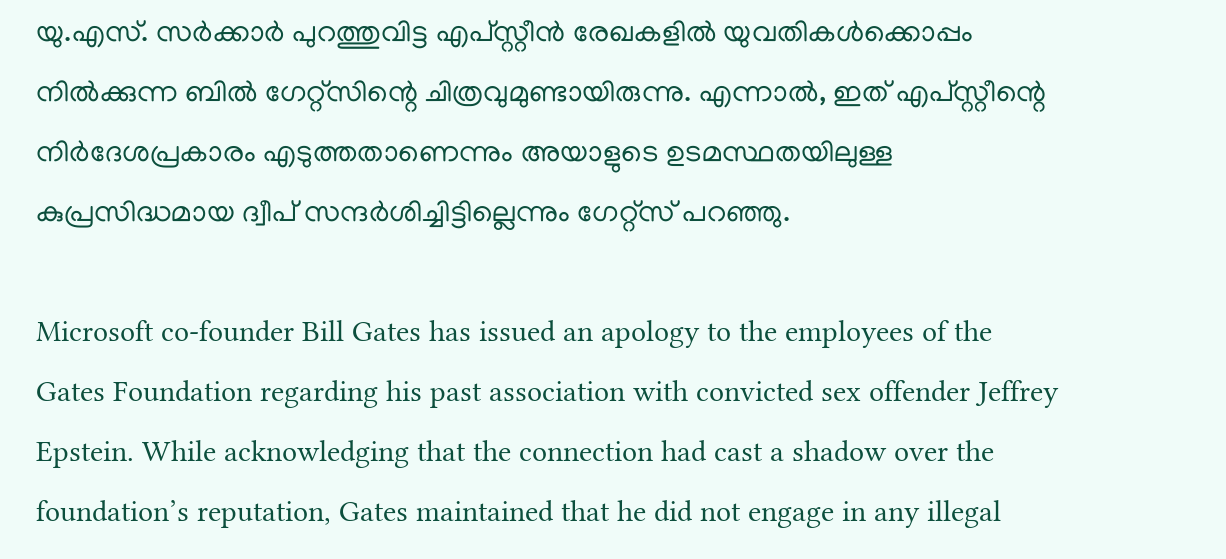യു.എസ്. സർക്കാർ പുറത്തുവിട്ട എപ്‌സ്റ്റീൻ രേഖകളിൽ യുവതികൾക്കൊപ്പം നിൽക്കുന്ന ബിൽ ഗേറ്റ്സിന്റെ ചിത്രവുമുണ്ടായിരുന്നു. എന്നാൽ, ഇത് എപ്‌സ്റ്റീന്റെ നിർദേശപ്രകാരം എടുത്തതാണെന്നും അയാളുടെ ഉടമസ്ഥതയിലുള്ള കുപ്രസിദ്ധമായ ദ്വീപ് സന്ദർശിച്ചിട്ടില്ലെന്നും ഗേറ്റ്സ് പറഞ്ഞു.

Microsoft co-founder Bill Gates has issued an apology to the employees of the Gates Foundation regarding his past association with convicted sex offender Jeffrey Epstein. While acknowledging that the connection had cast a shadow over the foundation’s reputation, Gates maintained that he did not engage in any illegal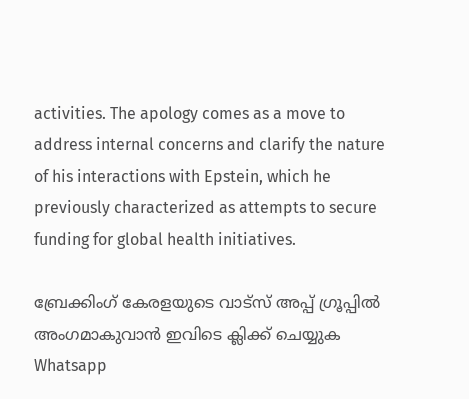activities. The apology comes as a move to address internal concerns and clarify the nature of his interactions with Epstein, which he previously characterized as attempts to secure funding for global health initiatives.

ബ്രേക്കിംഗ് കേരളയുടെ വാട്സ് അപ്പ് ഗ്രൂപ്പിൽ അംഗമാകുവാൻ ഇവിടെ ക്ലിക്ക് ചെയ്യുക Whatsapp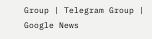Group | Telegram Group | Google News